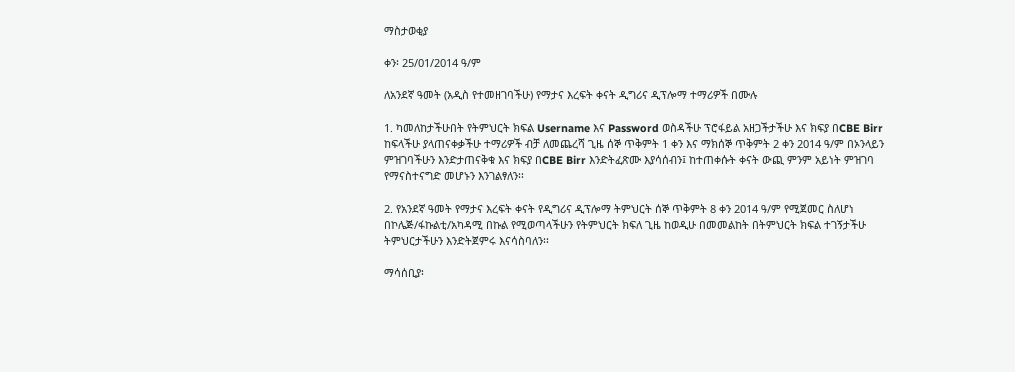ማስታወቂያ

ቀን፡ 25/01/2014 ዓ/ም

ለአንደኛ ዓመት (አዲስ የተመዘገባችሁ) የማታና እረፍት ቀናት ዲግሪና ዲፕሎማ ተማሪዎች በሙሉ

1. ካመለከታችሁበት የትምህርት ክፍል Username እና Password ወስዳችሁ ፕሮፋይል አዘጋችታችሁ እና ክፍያ በCBE Birr ከፍላችሁ ያላጠናቀቃችሁ ተማሪዎች ብቻ ለመጨረሻ ጊዜ ሰኞ ጥቅምት 1 ቀን እና ማክሰኞ ጥቅምት 2 ቀን 2014 ዓ/ም በኦንላይን ምዝገባችሁን እንድታጠናቅቁ እና ክፍያ በCBE Birr እንድትፈጽሙ እያሳሰብን፤ ከተጠቀሱት ቀናት ውጪ ምንም አይነት ምዝገባ የማናስተናግድ መሆኑን እንገልፃለን፡፡

2. የአንደኛ ዓመት የማታና እረፍት ቀናት የዲግሪና ዲፕሎማ ትምህርት ሰኞ ጥቅምት 8 ቀን 2014 ዓ/ም የሚጀመር ስለሆነ በኮሌጅ/ፋኩልቲ/አካዳሚ በኩል የሚወጣላችሁን የትምህርት ክፍለ ጊዜ ከወዲሁ በመመልከት በትምህርት ክፍል ተገኝታችሁ ትምህርታችሁን እንድትጀምሩ እናሳስባለን፡፡

ማሳሰቢያ፡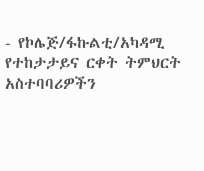- የኮሌጅ/ፋኩልቲ/አካዳሚ የተከታታይና ርቀት ትምህርት አስተባባሪዎችን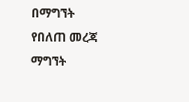በማግኘት የበለጠ መረጃ ማግኘት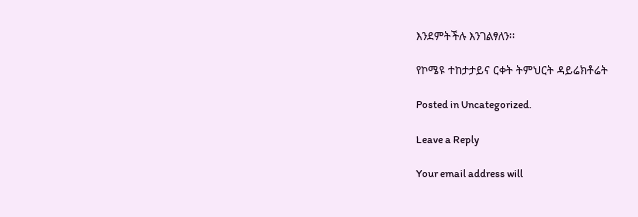እንደምትችሉ እንገልፃለን፡፡

የኮሜዩ ተከታታይና ርቀት ትምህርት ዳይሬክቶሬት

Posted in Uncategorized.

Leave a Reply

Your email address will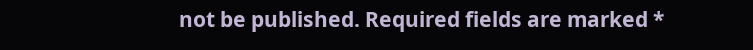not be published. Required fields are marked *